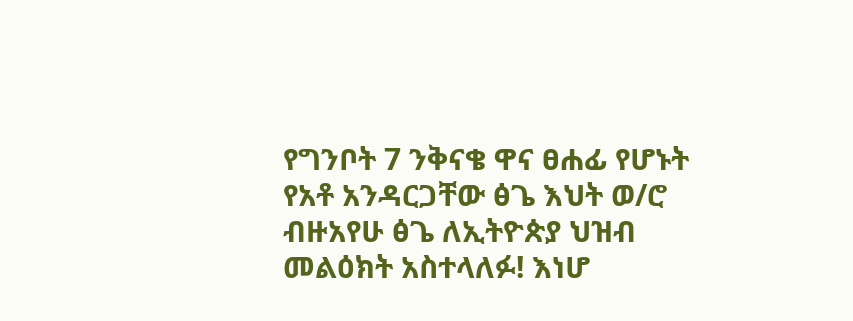የግንቦት 7 ንቅናቄ ዋና ፀሐፊ የሆኑት የአቶ አንዳርጋቸው ፅጌ እህት ወ/ሮ ብዙአየሁ ፅጌ ለኢትዮጵያ ህዝብ መልዕክት አስተላለፉ! እነሆ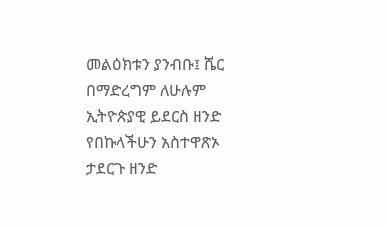መልዕክቱን ያንብቡ፤ ሼር በማድረግም ለሁሉም ኢትዮጵያዊ ይደርስ ዘንድ የበኩላችሁን አስተዋጽኦ ታደርጉ ዘንድ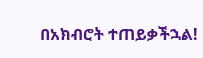በአክብሮት ተጠይቃችኋል!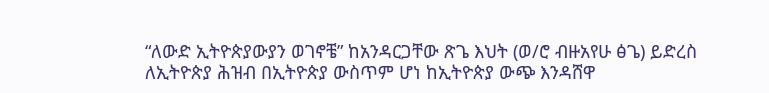“ለውድ ኢትዮጵያውያን ወገኖቼ” ከአንዳርጋቸው ጽጌ እህት (ወ/ሮ ብዙአየሁ ፅጌ) ይድረስ ለኢትዮጵያ ሕዝብ በኢትዮጵያ ውስጥም ሆነ ከኢትዮጵያ ውጭ እንዳሸዋ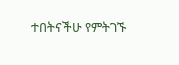ተበትናችሁ የምትገኙ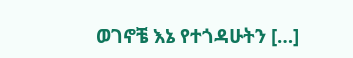ወገኖቼ እኔ የተጎዳሁትን […]